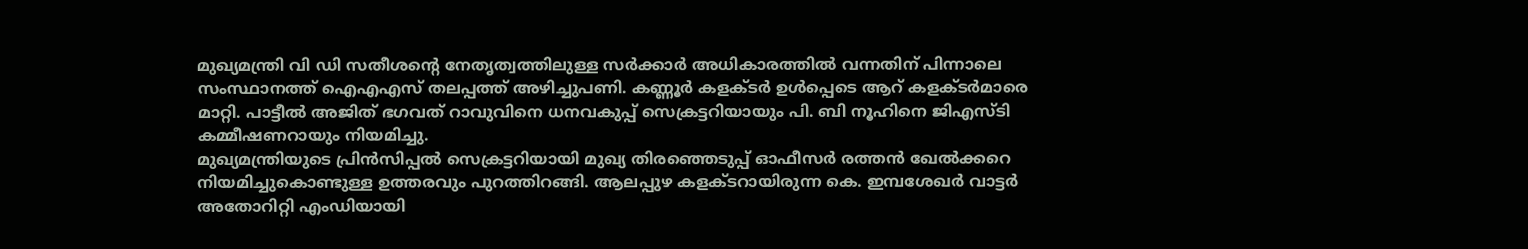മുഖ്യമന്ത്രി വി ഡി സതീശന്റെ നേതൃത്വത്തിലുള്ള സർക്കാർ അധികാരത്തിൽ വന്നതിന് പിന്നാലെ സംസ്ഥാനത്ത് ഐഎഎസ് തലപ്പത്ത് അഴിച്ചുപണി. കണ്ണൂർ കളക്ടർ ഉൾപ്പെടെ ആറ് കളക്ടർമാരെ മാറ്റി. പാട്ടീൽ അജിത് ഭഗവത് റാവുവിനെ ധനവകുപ്പ് സെക്രട്ടറിയായും പി. ബി നൂഹിനെ ജിഎസ്ടി കമ്മീഷണറായും നിയമിച്ചു.
മുഖ്യമന്ത്രിയുടെ പ്രിൻസിപ്പൽ സെക്രട്ടറിയായി മുഖ്യ തിരഞ്ഞെടുപ്പ് ഓഫീസർ രത്തൻ ഖേൽക്കറെ നിയമിച്ചുകൊണ്ടുള്ള ഉത്തരവും പുറത്തിറങ്ങി. ആലപ്പുഴ കളക്ടറായിരുന്ന കെ. ഇമ്പശേഖർ വാട്ടർ അതോറിറ്റി എംഡിയായി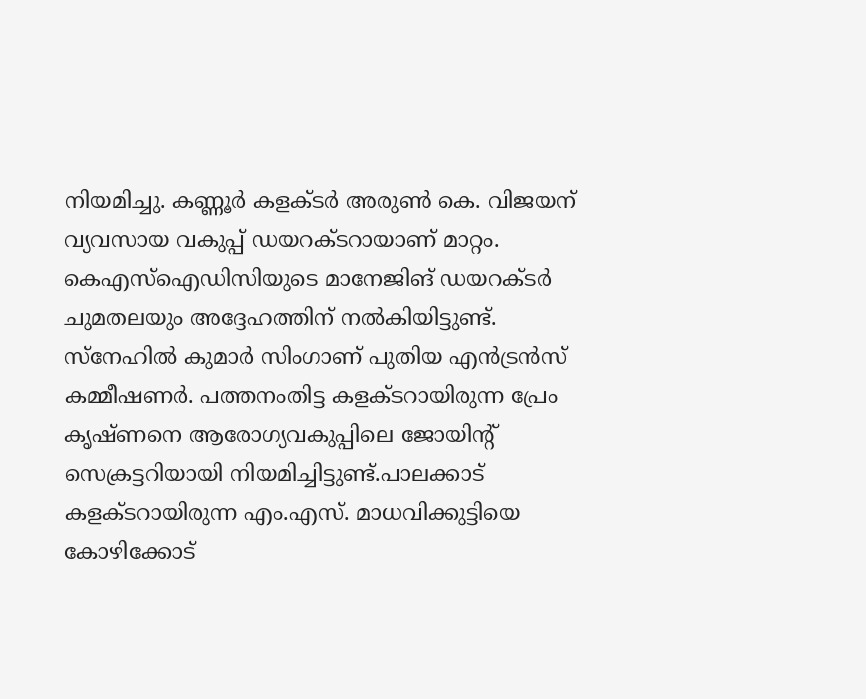നിയമിച്ചു. കണ്ണൂർ കളക്ടർ അരുൺ കെ. വിജയന് വ്യവസായ വകുപ്പ് ഡയറക്ടറായാണ് മാറ്റം.
കെഎസ്ഐഡിസിയുടെ മാനേജിങ് ഡയറക്ടർ ചുമതലയും അദ്ദേഹത്തിന് നൽകിയിട്ടുണ്ട്. സ്നേഹിൽ കുമാർ സിംഗാണ് പുതിയ എൻട്രൻസ് കമ്മീഷണർ. പത്തനംതിട്ട കളക്ടറായിരുന്ന പ്രേം കൃഷ്ണനെ ആരോഗ്യവകുപ്പിലെ ജോയിന്റ് സെക്രട്ടറിയായി നിയമിച്ചിട്ടുണ്ട്.പാലക്കാട് കളക്ടറായിരുന്ന എം.എസ്. മാധവിക്കുട്ടിയെ കോഴിക്കോട്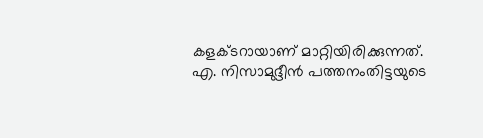കളക്ടറായാണ് മാറ്റിയിരിക്കുന്നത്. എ. നിസാമുദ്ദീൻ പത്തനംതിട്ടയുടെ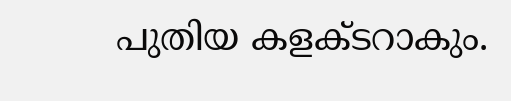പുതിയ കളക്ടറാകും.